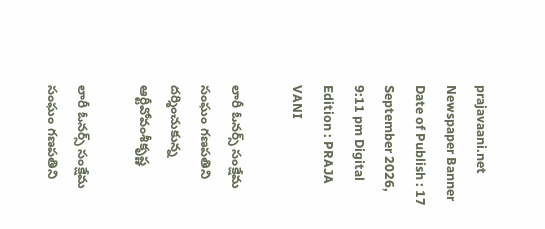prajavaani.net
Newspaper Banner
Date of Publish : 17 September 2026, 9:11 pm Digital Edition : PRAJA VANI

లారీ ఓనర్స్ సంక్షేమ సంఘం గణపతిని దర్శించుకున్న ఆర్టీవోవంశీకృష్ణ

లారీ ఓనర్స్ సంక్షేమ సంఘం గణపతిని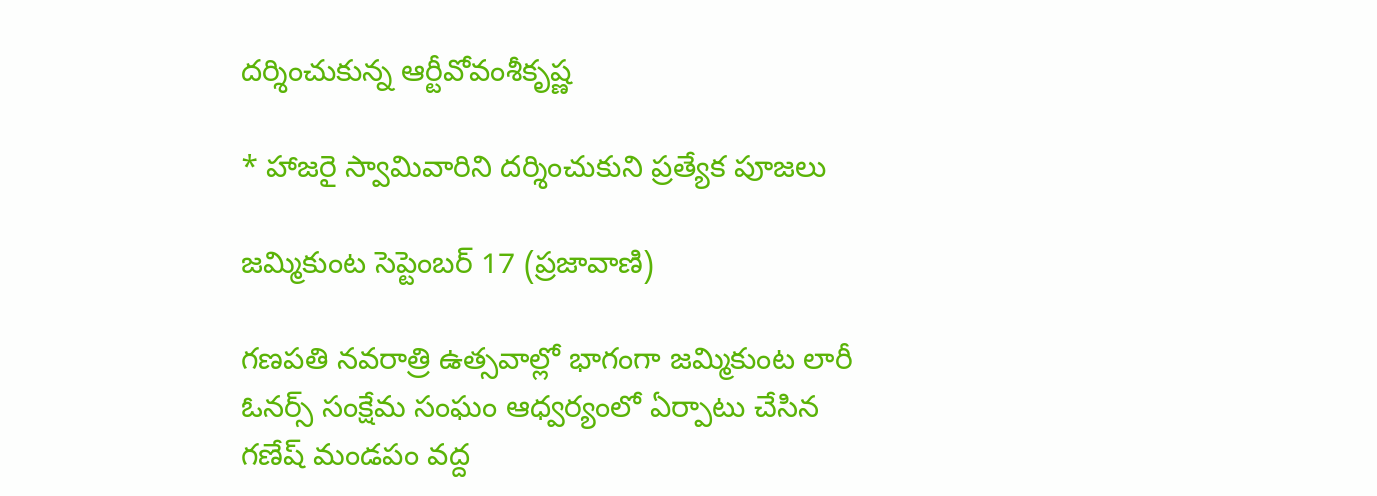దర్శించుకున్న ఆర్టీవోవంశీకృష్ణ

* హాజరై స్వామివారిని దర్శించుకుని ప్రత్యేక పూజలు

జమ్మికుంట సెప్టెంబర్ 17 (ప్రజావాణి)

గణపతి నవరాత్రి ఉత్సవాల్లో భాగంగా జమ్మికుంట లారీ ఓనర్స్ సంక్షేమ సంఘం ఆధ్వర్యంలో ఏర్పాటు చేసిన గణేష్ మండపం వద్ద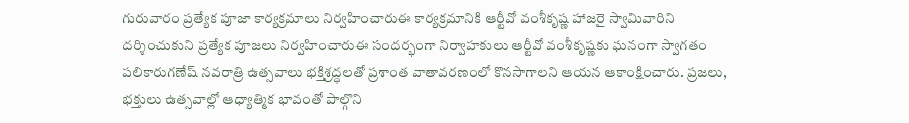గురువారం ప్రత్యేక పూజా కార్యక్రమాలు నిర్వహించారుఈ కార్యక్రమానికి ఆర్టీవో వంశీకృష్ణ హాజరై స్వామివారిని దర్శించుకుని ప్రత్యేక పూజలు నిర్వహించారుఈ సందర్భంగా నిర్వాహకులు ఆర్టీవో వంశీకృష్ణకు ఘనంగా స్వాగతం పలికారుగణేష్ నవరాత్రి ఉత్సవాలు భక్తిశ్రద్ధలతో ప్రశాంత వాతావరణంలో కొనసాగాలని ఆయన ఆకాంక్షించారు. ప్రజలు, భక్తులు ఉత్సవాల్లో ఆధ్యాత్మిక భావంతో పాల్గొని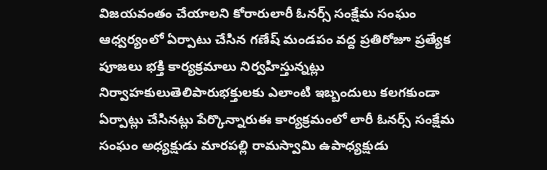విజయవంతం చేయాలని కోరారులారీ ఓనర్స్ సంక్షేమ సంఘం ఆధ్వర్యంలో ఏర్పాటు చేసిన గణేష్ మండపం వద్ద ప్రతిరోజూ ప్రత్యేక పూజలు భక్తి కార్యక్రమాలు నిర్వహిస్తున్నట్లు నిర్వాహకులుతెలిపారుభక్తులకు ఎలాంటి ఇబ్బందులు కలగకుండా ఏర్పాట్లు చేసినట్లు పేర్కొన్నారుఈ కార్యక్రమంలో లారీ ఓనర్స్ సంక్షేమ సంఘం అధ్యక్షుడు మారపల్లి రామస్వామి ఉపాధ్యక్షుడు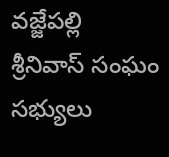వజ్జేపల్లి శ్రీనివాస్ సంఘం సభ్యులు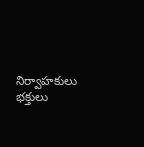నిర్వాహకులు భక్తులు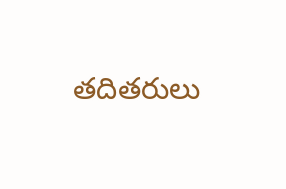తదితరులు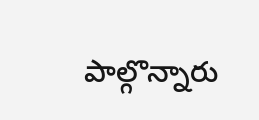పాల్గొన్నారు